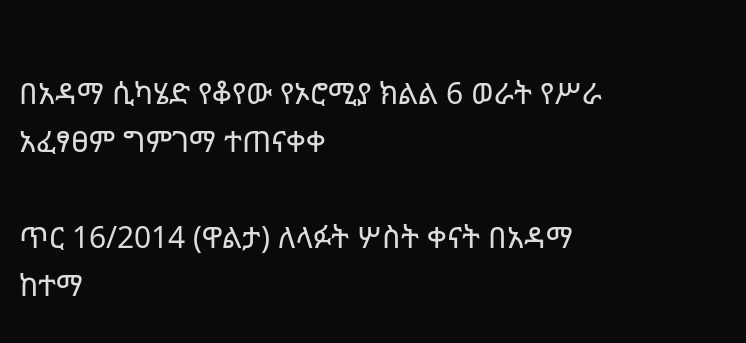በአዳማ ሲካሄድ የቆየው የኦሮሚያ ክልል 6 ወራት የሥራ አፈፃፀም ግምገማ ተጠናቀቀ

ጥር 16/2014 (ዋልታ) ለላፉት ሦስት ቀናት በአዳማ ከተማ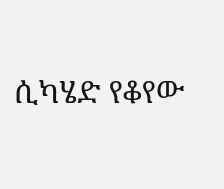ሲካሄድ የቆየው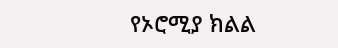የኦሮሚያ ክልል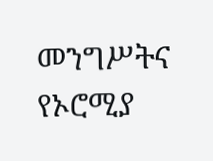መንግሥትና የኦሮሚያ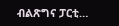ብልጽግና ፓርቲ…